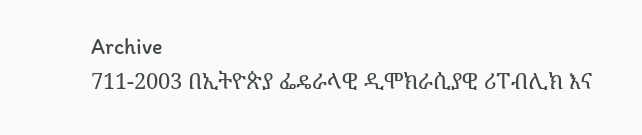Archive
711-2003 በኢትዮጵያ ፌዴራላዊ ዲሞክራሲያዊ ሪፐብሊክ እና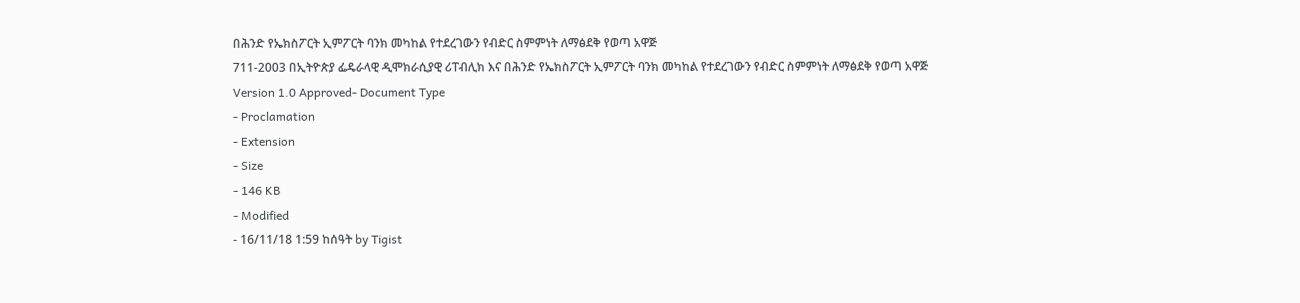በሕንድ የኤክስፖርት ኢምፖርት ባንክ መካከል የተደረገውን የብድር ስምምነት ለማፅደቅ የወጣ አዋጅ
711-2003 በኢትዮጵያ ፌዴራላዊ ዲሞክራሲያዊ ሪፐብሊክ እና በሕንድ የኤክስፖርት ኢምፖርት ባንክ መካከል የተደረገውን የብድር ስምምነት ለማፅደቅ የወጣ አዋጅ
Version 1.0 Approved- Document Type
- Proclamation
- Extension
- Size
- 146 KB
- Modified
- 16/11/18 1:59 ከሰዓት by Tigist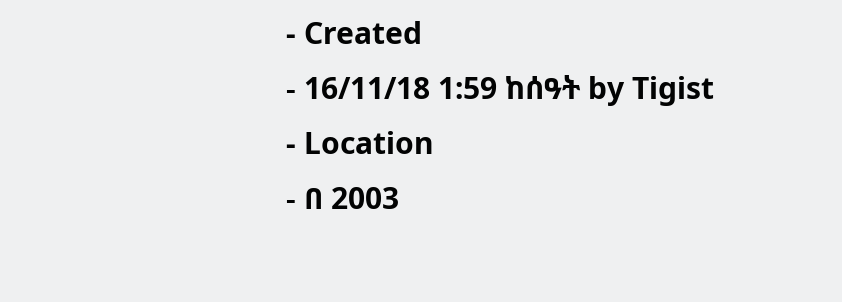- Created
- 16/11/18 1:59 ከሰዓት by Tigist
- Location
- በ 2003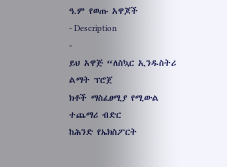ዓ.ም የወጡ አዋጆች
- Description
-
ይህ አዋጅ “ለስኳር ኢንዱስትሪ ልማት ፕሮጀ
ክቶች ማስፈፀሚያ የሚውል ተጨማሪ ብድር
ከሕንድ የኤክስፖርት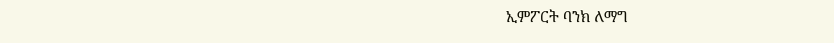ኢምፖርት ባንክ ለማግ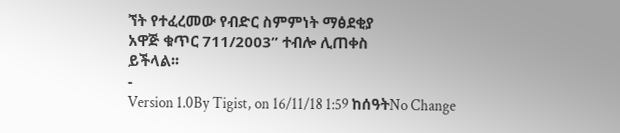ኘት የተፈረመው የብድር ስምምነት ማፅደቂያ
አዋጅ ቁጥር 711/2003” ተብሎ ሊጠቀስ
ይችላል፡፡
-
Version 1.0By Tigist, on 16/11/18 1:59 ከሰዓትNo Change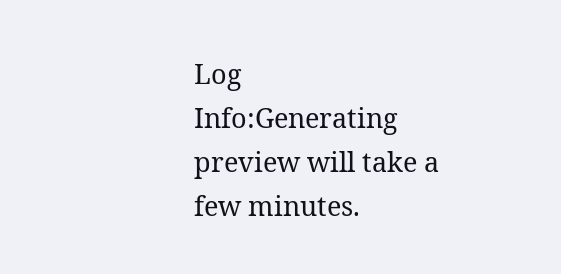Log
Info:Generating preview will take a few minutes.